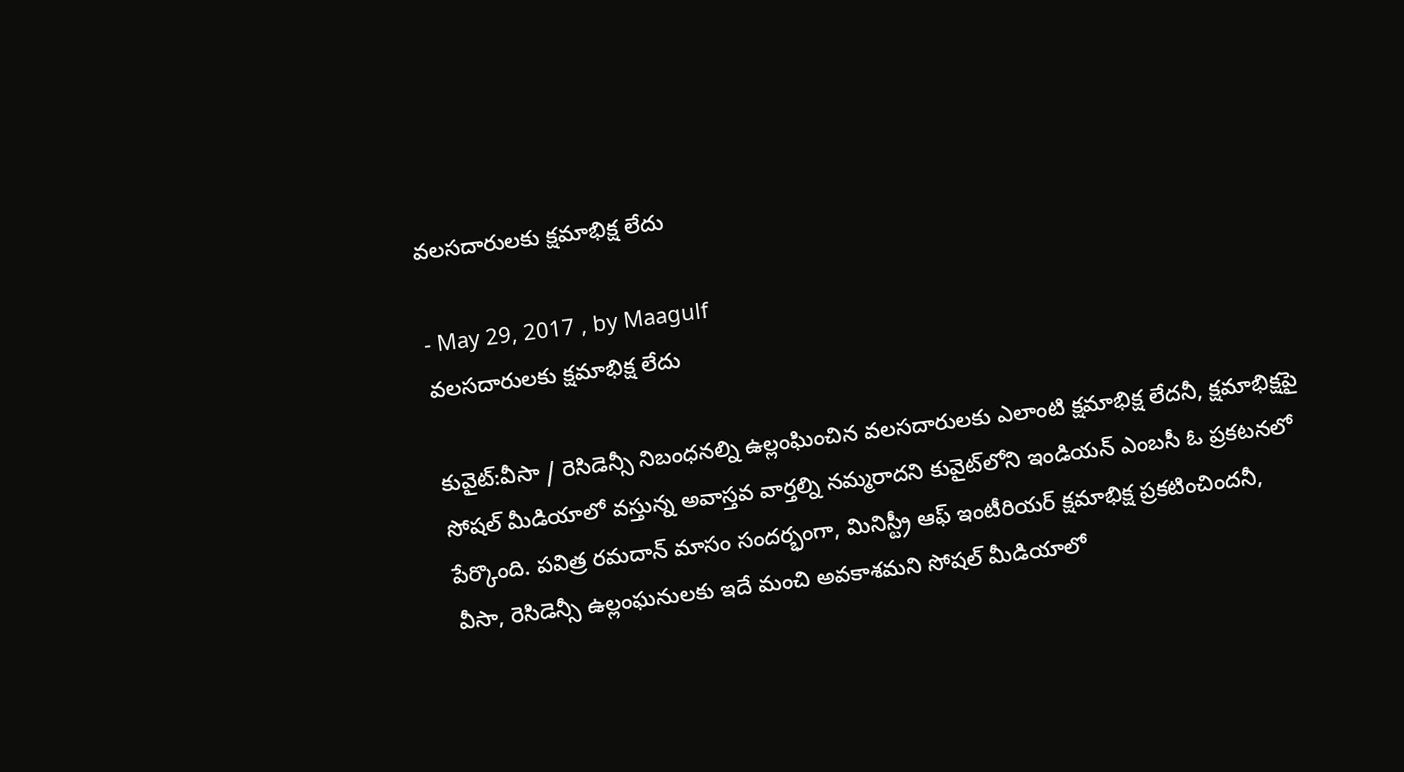వలసదారులకు క్షమాభిక్ష లేదు

- May 29, 2017 , by Maagulf
వలసదారులకు క్షమాభిక్ష లేదు

కువైట్:వీసా / రెసిడెన్సీ నిబంధనల్ని ఉల్లంఘించిన వలసదారులకు ఎలాంటి క్షమాభిక్ష లేదనీ, క్షమాభిక్షపై సోషల్‌ మీడియాలో వస్తున్న అవాస్తవ వార్తల్ని నమ్మరాదని కువైట్‌లోని ఇండియన్‌ ఎంబసీ ఓ ప్రకటనలో పేర్కొంది. పవిత్ర రమదాన్‌ మాసం సందర్భంగా, మినిస్ట్రీ ఆఫ్‌ ఇంటీరియర్‌ క్షమాభిక్ష ప్రకటించిందనీ, వీసా, రెసిడెన్సీ ఉల్లంఘనులకు ఇదే మంచి అవకాశమని సోషల్‌ మీడియాలో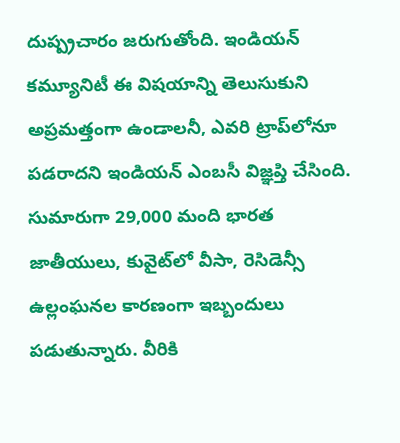దుష్ప్రచారం జరుగుతోంది. ఇండియన్‌ కమ్యూనిటీ ఈ విషయాన్ని తెలుసుకుని అప్రమత్తంగా ఉండాలనీ, ఎవరి ట్రాప్‌లోనూ పడరాదని ఇండియన్‌ ఎంబసీ విజ్ఞప్తి చేసింది. సుమారుగా 29,000 మంది భారత జాతీయులు, కువైట్‌లో వీసా, రెసిడెన్సీ ఉల్లంఘనల కారణంగా ఇబ్బందులు పడుతున్నారు. వీరికి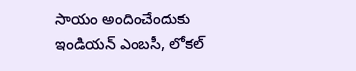సాయం అందించేందుకు ఇండియన్‌ ఎంబసీ, లోకల్‌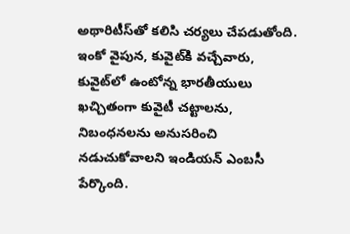అథారిటీస్‌తో కలిసి చర్యలు చేపడుతోంది. ఇంకో వైపున, కువైట్‌కి వచ్చేవారు, కువైట్‌లో ఉంటోన్న భారతీయులు ఖచ్చితంగా కువైటీ చట్టాలను, నిబంధనలను అనుసరించి నడుచుకోవాలని ఇండియన్‌ ఎంబసీ పేర్కొంది.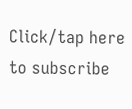Click/tap here to subscribe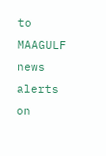to MAAGULF news alerts on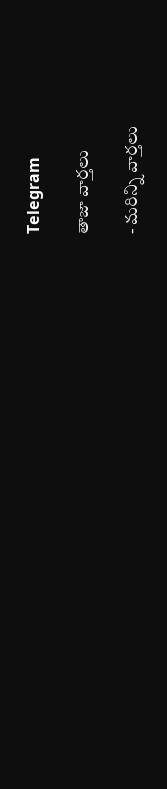Telegram

తాజా వార్తలు

- మరిన్ని వార్తలు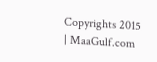Copyrights 2015 | MaaGulf.com